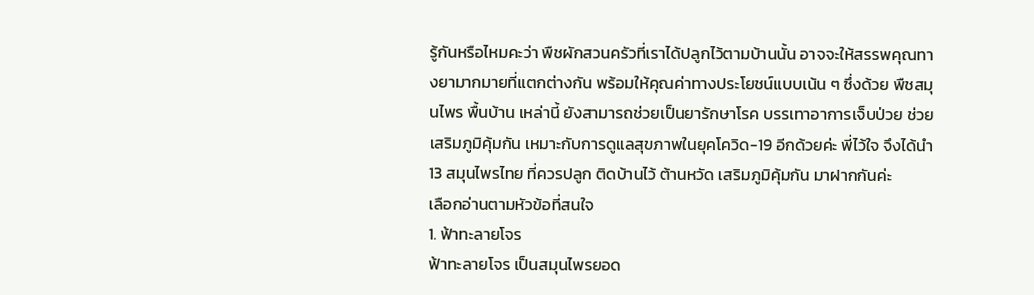รู้กันหรือไหมคะว่า พืชผักสวนครัวที่เราได้ปลูกไว้ตามบ้านนั้น อาจจะให้สรรพคุณทางยามากมายที่แตกต่างกัน พร้อมให้คุณค่าทางประโยชน์แบบเน้น ๆ ซึ่งด้วย พืชสมุนไพร พื้นบ้าน เหล่านี้ ยังสามารถช่วยเป็นยารักษาโรค บรรเทาอาการเจ็บป่วย ช่วยเสริมภูมิคุ้มกัน เหมาะกับการดูแลสุขภาพในยุคโควิด-19 อีกด้วยค่ะ พี่ไว้ใจ จึงได้นำ 13 สมุนไพรไทย ที่ควรปลูก ติดบ้านไว้ ต้านหวัด เสริมภูมิคุ้มกัน มาฝากกันค่ะ
เลือกอ่านตามหัวข้อที่สนใจ
1. ฟ้าทะลายโจร
ฟ้าทะลายโจร เป็นสมุนไพรยอด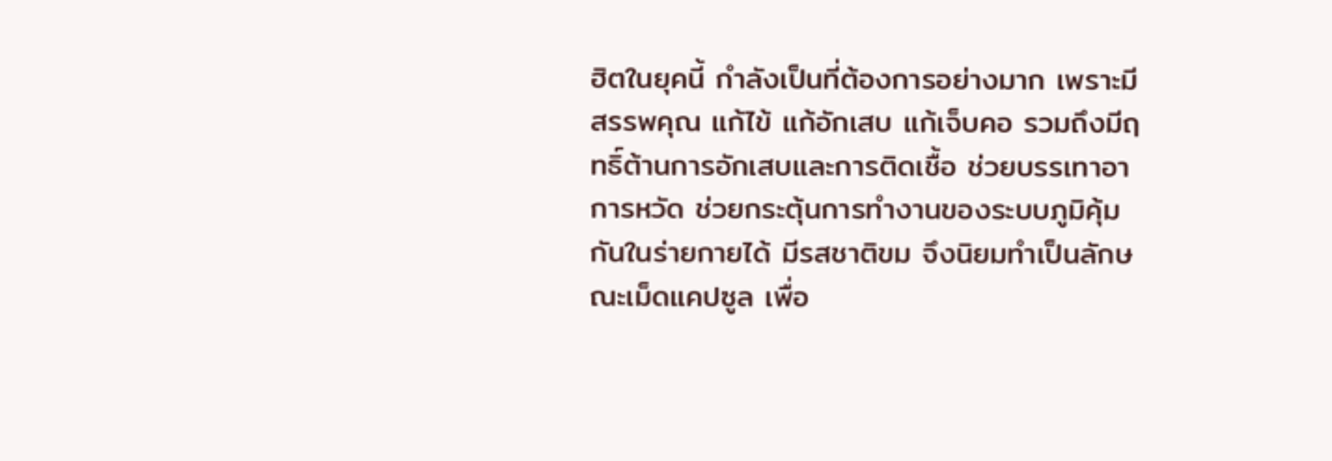ฮิตในยุคนี้ กำลังเป็นที่ต้องการอย่างมาก เพราะมีสรรพคุณ แก้ไข้ แก้อักเสบ แก้เจ็บคอ รวมถึงมีฤทธิ์ต้านการอักเสบและการติดเชื้อ ช่วยบรรเทาอาการหวัด ช่วยกระตุ้นการทำงานของระบบภูมิคุ้มกันในร่ายกายได้ มีรสชาติขม จึงนิยมทำเป็นลักษณะเม็ดแคปซูล เพื่อ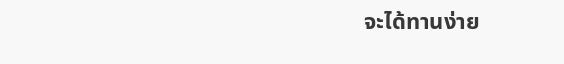จะได้ทานง่าย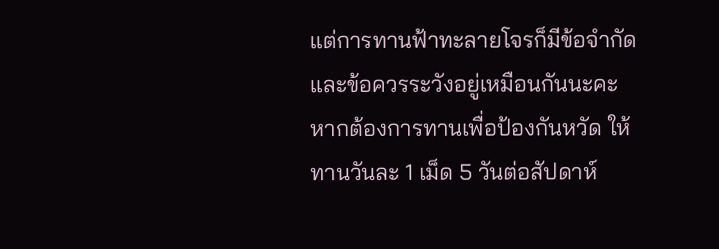แต่การทานฟ้าทะลายโจรก็มีข้อจำกัดและข้อควรระวังอยู่เหมือนกันนะคะ หากต้องการทานเพื่อป้องกันหวัด ให้ทานวันละ 1 เม็ด 5 วันต่อสัปดาห์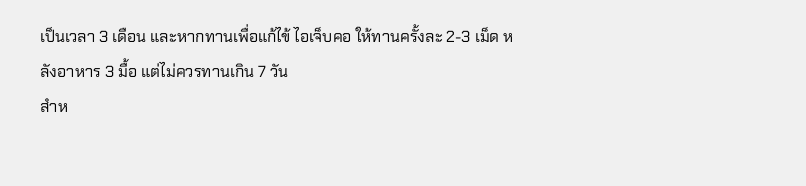เป็นเวลา 3 เดือน และหากทานเพื่อแก้ไข้ ไอเจ็บคอ ให้ทานครั้งละ 2-3 เม็ด หลังอาหาร 3 มื้อ แต่ไม่ควรทานเกิน 7 วัน
สำห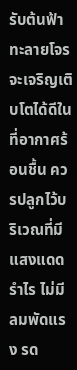รับต้นฟ้าทะลายโจร จะเจริญเติบโตได้ดีในที่อากาศร้อนชื้น ควรปลูกไว้บริเวณที่มีแสงแดดรำไร ไม่มีลมพัดแรง รด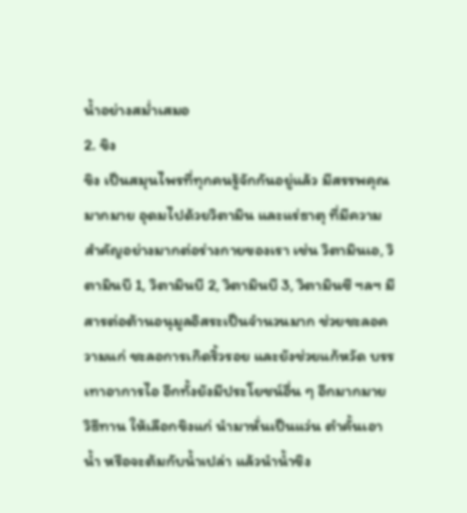น้ำอย่างสม่ำเสมอ
2. ขิง
ขิง เป็นสมุนไพรที่ทุกคนรู้จักกันอยู่แล้ว มีสรรพคุณมากมาย อุดมไปด้วยวิตามิน และแร่ธาตุ ที่มีความสำคัญอย่างมากต่อร่างกายของเรา เช่น วิตามินเอ, วิตามินบี 1, วิตามินบี 2, วิตามินบี 3, วิตามินซี ฯลฯ มีสารต่อต้านอนุมูลอิสระเป็นจำนวนมาก ช่วยชะลอความแก่ ชะลอการเกิดริ้วรอย และยังช่วยแก้หวัด บรรเทาอาการไอ อีกทั้งยังมีประโยชน์อื่น ๆ อีกมากมาย
วิธีทาน ให้เลือกขิงแก่ นำมาหั่นเป็นแว่น ตำคั้นเอาน้ำ หรือจะต้มกับน้ำเปล่า แล้วนำน้ำขิง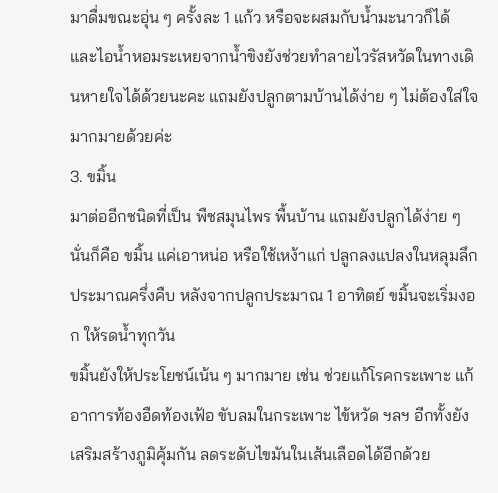มาดื่มขณะอุ่น ๆ ครั้งละ 1 แก้ว หรือจะผสมกับน้ำมะนาวก็ได้ และไอน้ำหอมระเหยจากน้ำขิงยังช่วยทำลายไวรัสหวัดในทางเดินหายใจได้ด้วยนะคะ แถมยังปลูกตามบ้านได้ง่าย ๆ ไม่ต้องใส่ใจมากมายด้วยค่ะ
3. ขมิ้น
มาต่ออีกชนิดที่เป็น พืชสมุนไพร พื้นบ้าน แถมยังปลูกได้ง่าย ๆ นั่นก็คือ ขมิ้น แค่เอาหน่อ หรือใช้เหง้าแก่ ปลูกลงแปลงในหลุมลึกประมาณครึ่งคืบ หลังจากปลูกประมาณ 1 อาทิตย์ ขมิ้นจะเริ่มงอก ให้รดน้ำทุกวัน
ขมิ้นยังให้ประโยชน์เน้น ๆ มากมาย เช่น ช่วยแก้โรคกระเพาะ แก้อาการท้องอืดท้องเฟ้อ ขับลมในกระเพาะ ไข้หวัด ฯลฯ อีกทั้งยังเสริมสร้างภูมิคุ้มกัน ลดระดับไขมันในเส้นเลือดได้อีกด้วย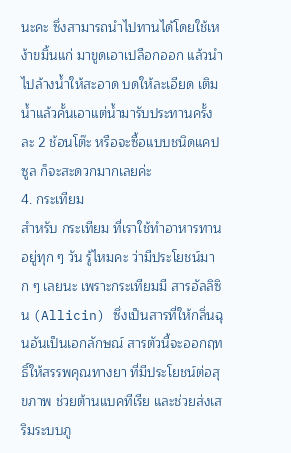นะคะ ซึ่งสามารถนำไปทานได้โดยใช้เหง้าขมิ้นแก่ มาขูดเอาเปลือกออก แล้วนำไปล้างน้ำให้สะอาด บดให้ละเอียด เติมน้ำแล้วคั้นเอาแต่น้ำมารับประทานครั้งละ 2 ช้อนโต๊ะ หรือจะซื้อแบบชนิดแคปซูล ก็จะสะดวกมากเลยค่ะ
4. กระเทียม
สำหรับ กระเทียม ที่เราใช้ทำอาหารทานอยู่ทุก ๆ วัน รู้ไหมคะ ว่ามีประโยชน์มาก ๆ เลยนะ เพราะกระเทียมมี สารอัลลิซิน (Allicin) ซึ่งเป็นสารที่ให้กลิ่นฉุนอันเป็นเอกลักษณ์ สารตัวนี้จะออกฤทธิ์ให้สรรพคุณทางยา ที่มีประโยชน์ต่อสุขภาพ ช่วยต้านแบคทีเรีย และช่วยส่งเสริมระบบภู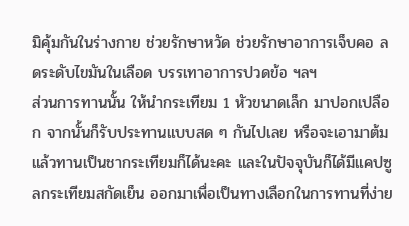มิคุ้มกันในร่างกาย ช่วยรักษาหวัด ช่วยรักษาอาการเจ็บคอ ลดระดับไขมันในเลือด บรรเทาอาการปวดข้อ ฯลฯ
ส่วนการทานนั้น ให้นำกระเทียม 1 หัวขนาดเล็ก มาปอกเปลือก จากนั้นก็รับประทานแบบสด ๆ กันไปเลย หรือจะเอามาต้มแล้วทานเป็นชากระเทียมก็ได้นะคะ และในปัจจุบันก็ได้มีแคปซูลกระเทียมสกัดเย็น ออกมาเพื่อเป็นทางเลือกในการทานที่ง่าย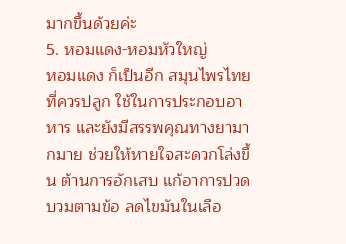มากขึ้นด้วยค่ะ
5. หอมแดง-หอมหัวใหญ่
หอมแดง ก็เป็นอีก สมุนไพรไทย ที่ควรปลูก ใช้ในการประกอบอาหาร และยังมีสรรพคุณทางยามากมาย ช่วยให้หายใจสะดวกโล่งขึ้น ต้านการอักเสบ แก้อาการปวดบวมตามข้อ ลดไขมันในเลือ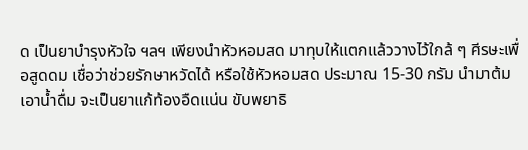ด เป็นยาบำรุงหัวใจ ฯลฯ เพียงนำหัวหอมสด มาทุบให้แตกแล้ววางไว้ใกล้ ๆ ศีรษะเพื่อสูดดม เชื่อว่าช่วยรักษาหวัดได้ หรือใช้หัวหอมสด ประมาณ 15-30 กรัม นำมาต้มเอาน้ำดื่ม จะเป็นยาแก้ท้องอืดแน่น ขับพยาธิ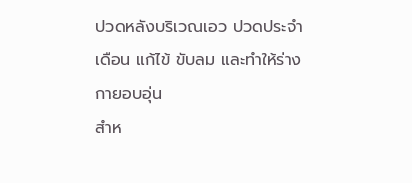ปวดหลังบริเวณเอว ปวดประจำเดือน แก้ไข้ ขับลม และทำให้ร่างกายอบอุ่น
สำห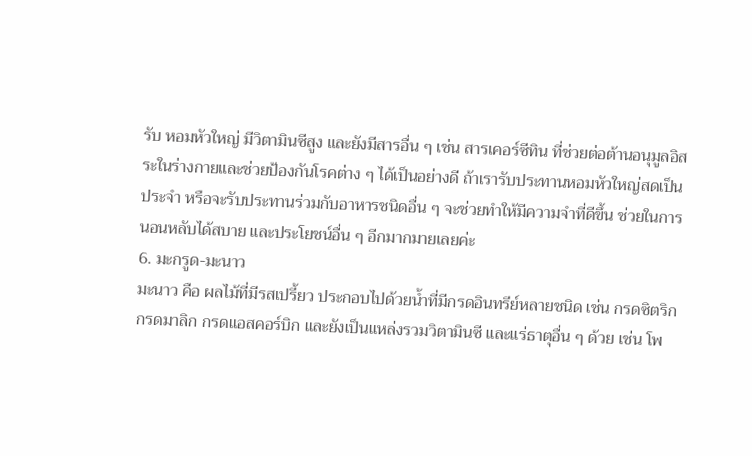รับ หอมหัวใหญ่ มีวิตามินซีสูง และยังมีสารอื่น ๆ เช่น สารเคอร์ซีทิน ที่ช่วยต่อต้านอนุมูลอิสระในร่างกายและช่วยป้องกันโรคต่าง ๆ ได้เป็นอย่างดี ถ้าเรารับประทานหอมหัวใหญ่สดเป็นประจำ หรือจะรับประทานร่วมกับอาหารชนิดอื่น ๆ จะช่วยทำให้มีความจำที่ดีขึ้น ช่วยในการนอนหลับได้สบาย และประโยชน์อื่น ๆ อีกมากมายเลยค่ะ
6. มะกรูด-มะนาว
มะนาว คือ ผลไม้ที่มีรสเปรี้ยว ประกอบไปด้วยน้ำที่มีกรดอินทรีย์หลายชนิด เช่น กรดซิตริก กรดมาลิก กรดแอสคอร์บิก และยังเป็นแหล่งรวมวิตามินซี และแร่ธาตุอื่น ๆ ด้วย เช่น โพ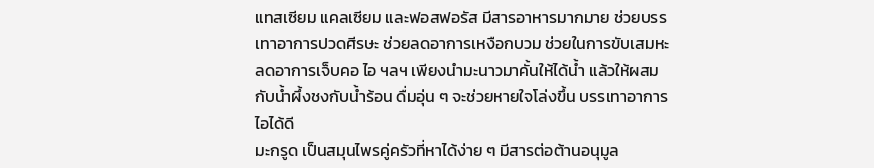แทสเซียม แคลเซียม และฟอสฟอรัส มีสารอาหารมากมาย ช่วยบรรเทาอาการปวดศีรษะ ช่วยลดอาการเหงือกบวม ช่วยในการขับเสมหะ ลดอาการเจ็บคอ ไอ ฯลฯ เพียงนำมะนาวมาคั้นให้ได้น้ำ แล้วให้ผสมกับน้ำผึ้งชงกับน้ำร้อน ดื่มอุ่น ๆ จะช่วยหายใจโล่งขึ้น บรรเทาอาการไอได้ดี
มะกรูด เป็นสมุนไพรคู่ครัวที่หาได้ง่าย ๆ มีสารต่อต้านอนุมูล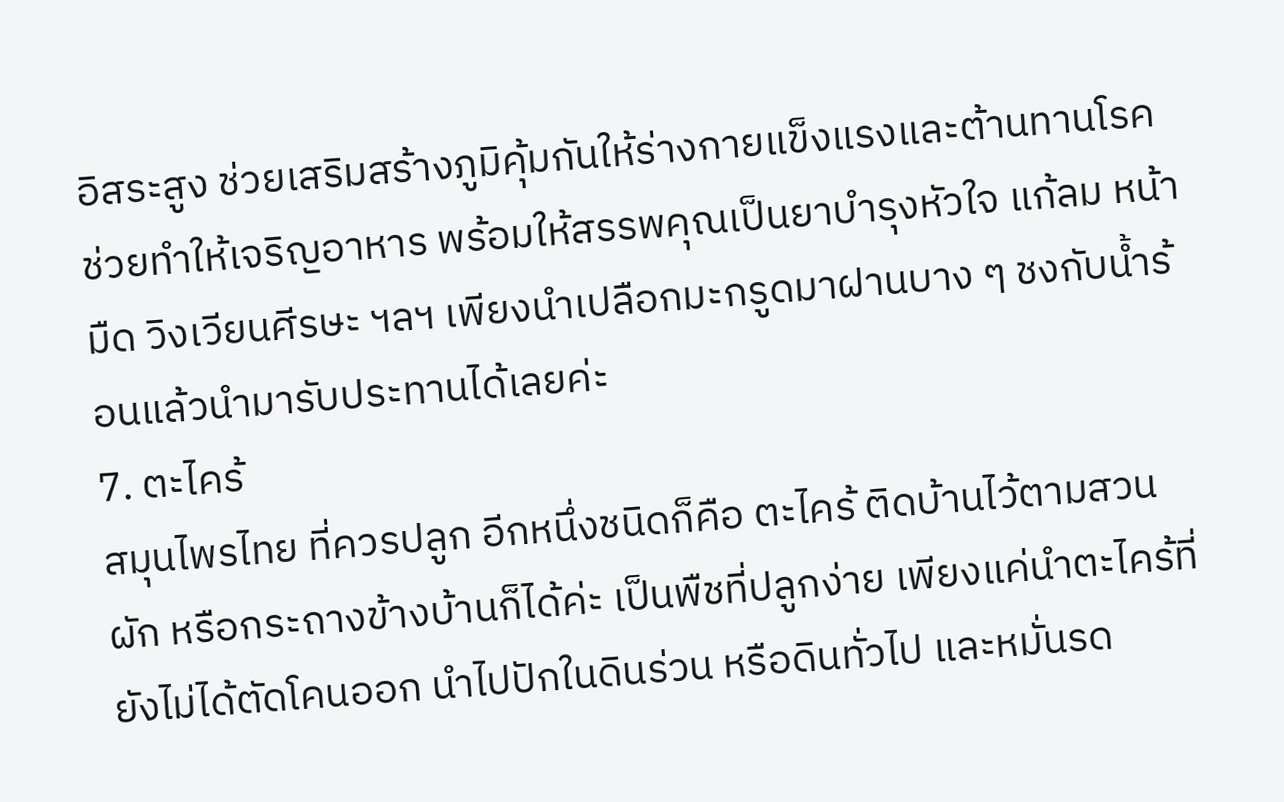อิสระสูง ช่วยเสริมสร้างภูมิคุ้มกันให้ร่างกายแข็งแรงและต้านทานโรค ช่วยทำให้เจริญอาหาร พร้อมให้สรรพคุณเป็นยาบำรุงหัวใจ แก้ลม หน้ามืด วิงเวียนศีรษะ ฯลฯ เพียงนำเปลือกมะกรูดมาฝานบาง ๆ ชงกับน้ำร้อนแล้วนำมารับประทานได้เลยค่ะ
7. ตะไคร้
สมุนไพรไทย ที่ควรปลูก อีกหนึ่งชนิดก็คือ ตะไคร้ ติดบ้านไว้ตามสวนผัก หรือกระถางข้างบ้านก็ได้ค่ะ เป็นพืชที่ปลูกง่าย เพียงแค่นำตะไคร้ที่ยังไม่ได้ตัดโคนออก นำไปปักในดินร่วน หรือดินทั่วไป และหมั่นรด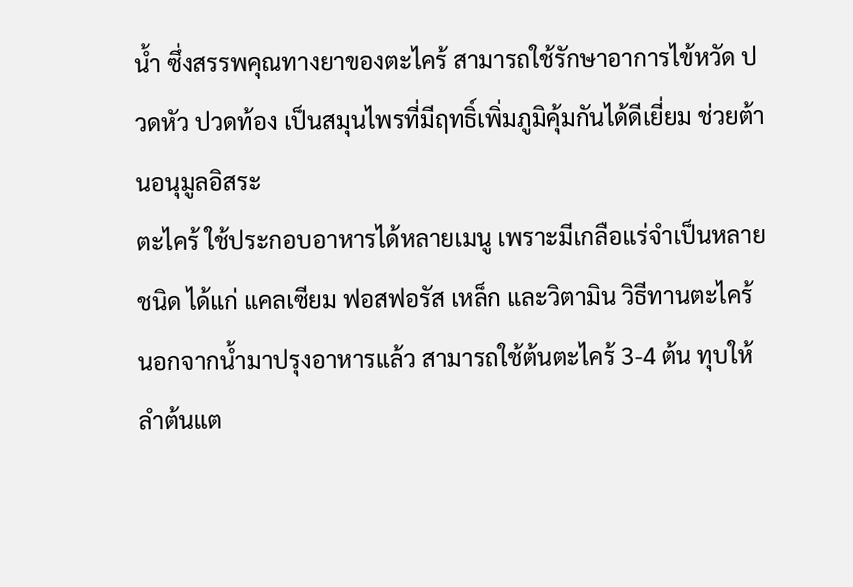น้ำ ซึ่งสรรพคุณทางยาของตะไคร้ สามารถใช้รักษาอาการไข้หวัด ปวดหัว ปวดท้อง เป็นสมุนไพรที่มีฤทธิ์เพิ่มภูมิคุ้มกันได้ดีเยี่ยม ช่วยต้านอนุมูลอิสระ
ตะไคร้ ใช้ประกอบอาหารได้หลายเมนู เพราะมีเกลือแร่จำเป็นหลายชนิด ได้แก่ แคลเซียม ฟอสฟอรัส เหล็ก และวิตามิน วิธีทานตะไคร้นอกจากน้ำมาปรุงอาหารแล้ว สามารถใช้ต้นตะไคร้ 3-4 ต้น ทุบให้ลำต้นแต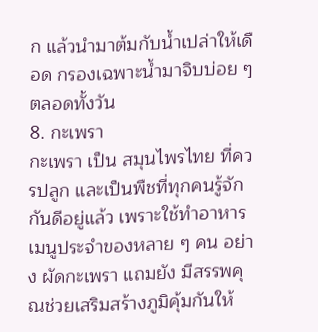ก แล้วนำมาต้มกับน้ำเปล่าให้เดือด กรองเฉพาะน้ำมาจิบบ่อย ๆ ตลอดทั้งวัน
8. กะเพรา
กะเพรา เป็น สมุนไพรไทย ที่ควรปลูก และเป็นพืชที่ทุกคนรู้จักกันดีอยู่แล้ว เพราะใช้ทำอาหารเมนูประจำของหลาย ๆ คน อย่าง ผัดกะเพรา แถมยัง มีสรรพคุณช่วยเสริมสร้างภูมิคุ้มกันให้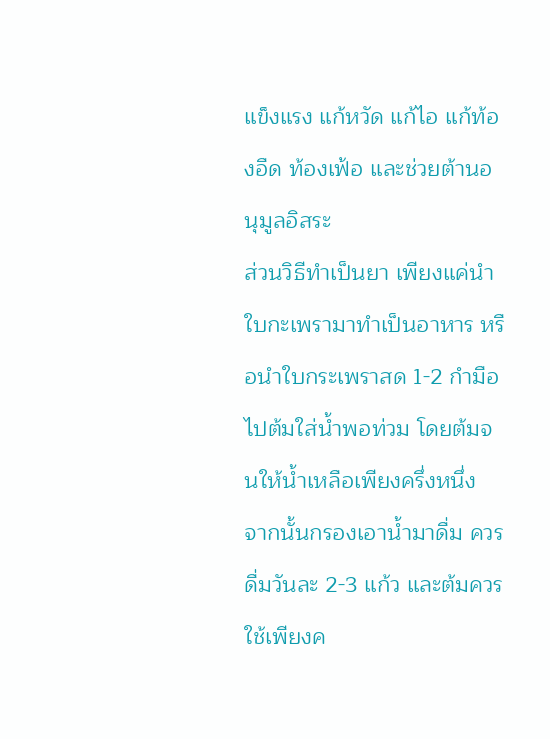แข็งแรง แก้หวัด แก้ไอ แก้ท้องอืด ท้องเฟ้อ และช่วยต้านอนุมูลอิสระ
ส่วนวิธีทำเป็นยา เพียงแค่นำใบกะเพรามาทำเป็นอาหาร หรือนำใบกระเพราสด 1-2 กำมือ ไปต้มใส่น้ำพอท่วม โดยต้มจนให้น้ำเหลือเพียงครึ่งหนึ่ง จากนั้นกรองเอาน้ำมาดื่ม ควรดื่มวันละ 2-3 แก้ว และต้มควรใช้เพียงค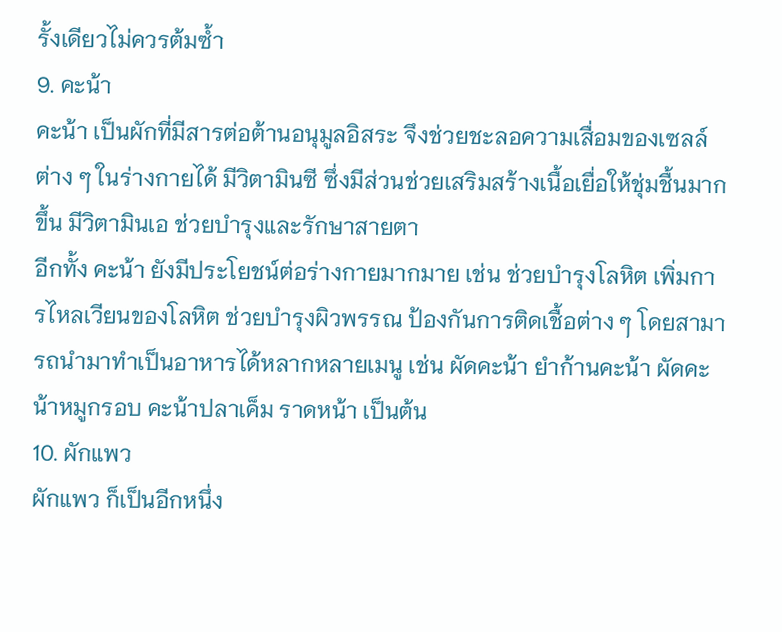รั้งเดียวไม่ควรต้มซ้ำ
9. คะน้า
คะน้า เป็นผักที่มีสารต่อต้านอนุมูลอิสระ จึงช่วยชะลอความเสื่อมของเซลล์ต่าง ๆ ในร่างกายได้ มีวิตามินซี ซึ่งมีส่วนช่วยเสริมสร้างเนื้อเยื่อให้ชุ่มชื้นมากขึ้น มีวิตามินเอ ช่วยบำรุงและรักษาสายตา
อีกทั้ง คะน้า ยังมีประโยชน์ต่อร่างกายมากมาย เช่น ช่วยบำรุงโลหิต เพิ่มการไหลเวียนของโลหิต ช่วยบำรุงผิวพรรณ ป้องกันการติดเชื้อต่าง ๆ โดยสามารถนำมาทำเป็นอาหารได้หลากหลายเมนู เช่น ผัดคะน้า ยำก้านคะน้า ผัดคะน้าหมูกรอบ คะน้าปลาเค็ม ราดหน้า เป็นต้น
10. ผักแพว
ผักแพว ก็เป็นอีกหนึ่ง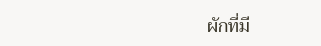ผักที่มี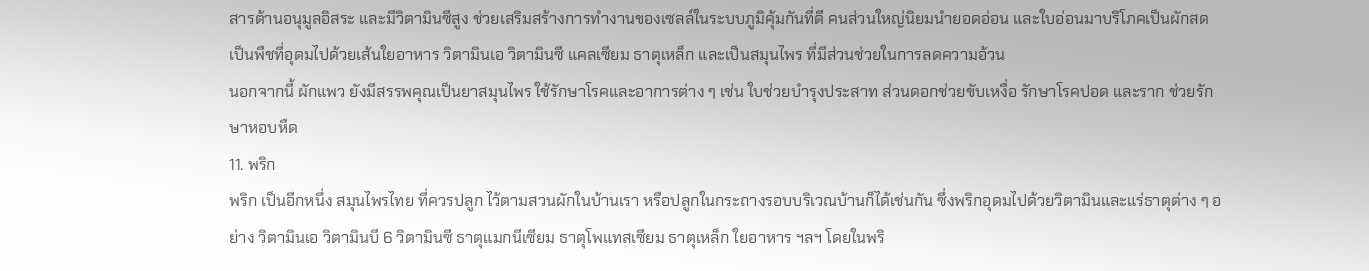สารต้านอนุมูลอิสระ และมีวิตามินซีสูง ช่วยเสริมสร้างการทำงานของเซลล์ในระบบภูมิคุ้มกันที่ดี คนส่วนใหญ่นิยมนำยอดอ่อน และใบอ่อนมาบริโภคเป็นผักสด เป็นพืชที่อุดมไปด้วยเส้นใยอาหาร วิตามินเอ วิตามินซี แคลเซียม ธาตุเหล็ก และเป็นสมุนไพร ที่มีส่วนช่วยในการลดความอ้วน
นอกจากนี้ ผักแพว ยังมีสรรพคุณเป็นยาสมุนไพร ใช้รักษาโรคและอาการต่าง ๆ เช่น ใบช่วยบำรุงประสาท ส่วนดอกช่วยขับเหงื่อ รักษาโรคปอด และราก ช่วยรักษาหอบหืด
11. พริก
พริก เป็นอีกหนึ่ง สมุนไพรไทย ที่ควรปลูก ไว้ตามสวนผักในบ้านเรา หรือปลูกในกระถางรอบบริเวณบ้านก็ได้เช่นกัน ซึ่งพริกอุดมไปด้วยวิตามินและแร่ธาตุต่าง ๆ อย่าง วิตามินเอ วิตามินบี 6 วิตามินซี ธาตุแมกนีเซียม ธาตุโพแทสเซียม ธาตุเหล็ก ใยอาหาร ฯลฯ โดยในพริ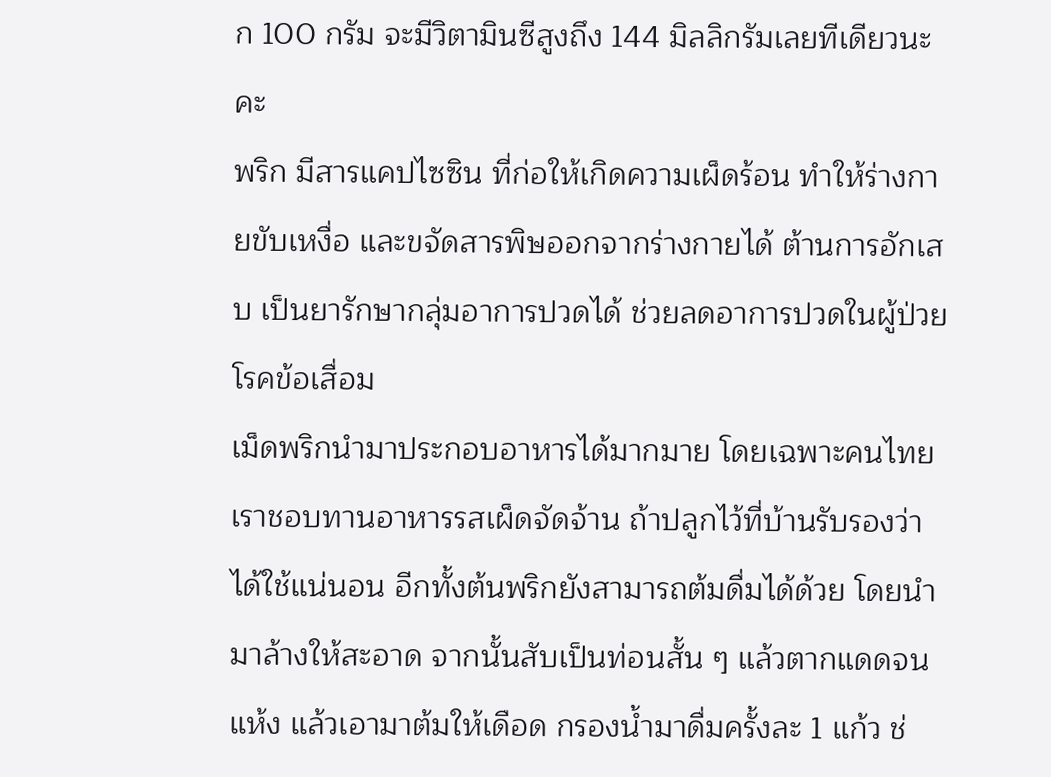ก 100 กรัม จะมีวิตามินซีสูงถึง 144 มิลลิกรัมเลยทีเดียวนะคะ
พริก มีสารแคปไซซิน ที่ก่อให้เกิดความเผ็ดร้อน ทำให้ร่างกายขับเหงื่อ และขจัดสารพิษออกจากร่างกายได้ ต้านการอักเสบ เป็นยารักษากลุ่มอาการปวดได้ ช่วยลดอาการปวดในผู้ป่วยโรคข้อเสื่อม
เม็ดพริกนำมาประกอบอาหารได้มากมาย โดยเฉพาะคนไทยเราชอบทานอาหารรสเผ็ดจัดจ้าน ถ้าปลูกไว้ที่บ้านรับรองว่าได้ใช้แน่นอน อีกทั้งต้นพริกยังสามารถต้มดื่มได้ด้วย โดยนำมาล้างให้สะอาด จากนั้นสับเป็นท่อนสั้น ๆ แล้วตากแดดจนแห้ง แล้วเอามาต้มให้เดือด กรองน้ำมาดื่มครั้งละ 1 แก้ว ช่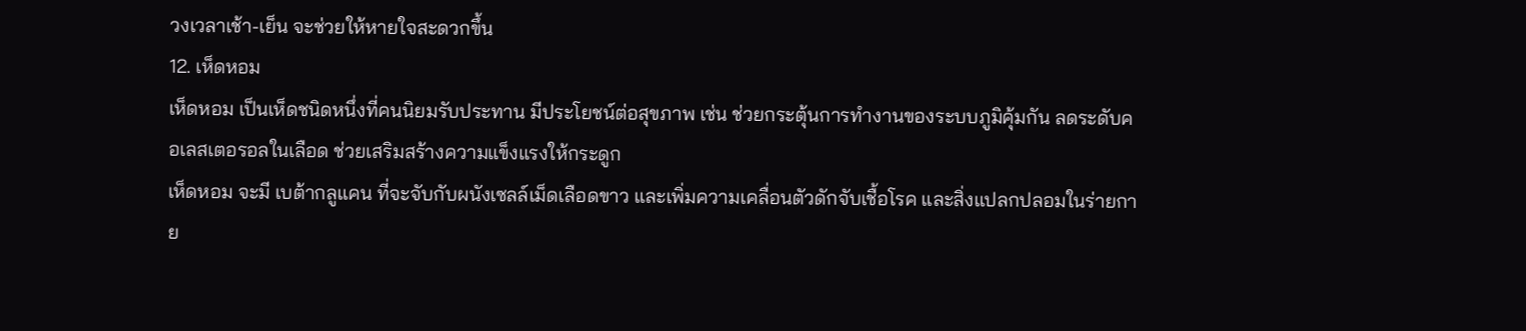วงเวลาเช้า-เย็น จะช่วยให้หายใจสะดวกขึ้น
12. เห็ดหอม
เห็ดหอม เป็นเห็ดชนิดหนึ่งที่คนนิยมรับประทาน มีประโยชน์ต่อสุขภาพ เช่น ช่วยกระตุ้นการทำงานของระบบภูมิคุ้มกัน ลดระดับคอเลสเตอรอลในเลือด ช่วยเสริมสร้างความแข็งแรงให้กระดูก
เห็ดหอม จะมี เบต้ากลูแคน ที่จะจับกับผนังเซลล์เม็ดเลือดขาว และเพิ่มความเคลื่อนตัวดักจับเชื้อโรค และสิ่งแปลกปลอมในร่ายกาย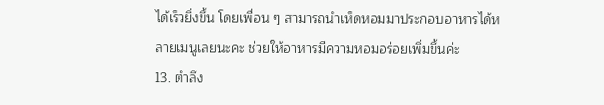ได้เร็วยิ่งขึ้น โดยเพื่อน ๆ สามารถนำเห็ดหอมมาประกอบอาหารได้หลายเมนูเลยนะคะ ช่วยให้อาหารมีความหอมอร่อยเพิ่มขึ้นค่ะ
13. ตำลึง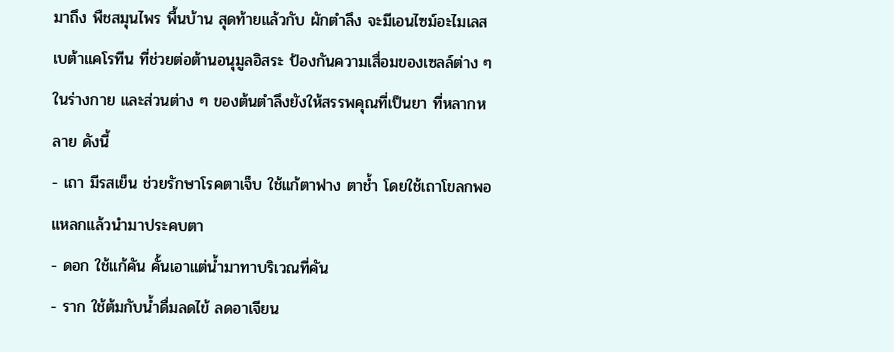มาถึง พืชสมุนไพร พื้นบ้าน สุดท้ายแล้วกับ ผักตำลึง จะมีเอนไซม์อะไมเลส เบต้าแคโรทีน ที่ช่วยต่อต้านอนุมูลอิสระ ป้องกันความเสื่อมของเซลล์ต่าง ๆ ในร่างกาย และส่วนต่าง ๆ ของต้นตำลึงยังให้สรรพคุณที่เป็นยา ที่หลากหลาย ดังนี้
- เถา มีรสเย็น ช่วยรักษาโรคตาเจ็บ ใช้แก้ตาฟาง ตาช้ำ โดยใช้เถาโขลกพอแหลกแล้วนำมาประคบตา
- ดอก ใช้แก้คัน คั้นเอาแต่น้ำมาทาบริเวณที่คัน
- ราก ใช้ต้มกับน้ำดื่มลดไข้ ลดอาเจียน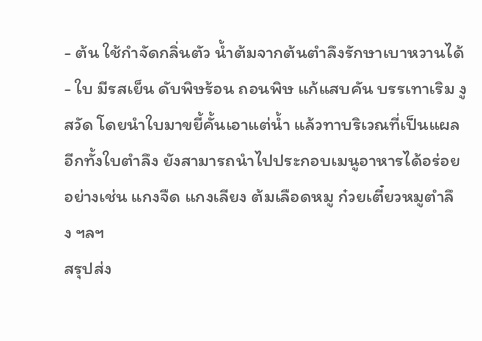- ต้น ใช้กำจัดกลิ่นตัว น้ำต้มจากต้นตำลึงรักษาเบาหวานได้
- ใบ มีรสเย็น ดับพิษร้อน ถอนพิษ แก้แสบคัน บรรเทาเริม งูสวัด โดยนำใบมาขยี้คั้นเอาแต่น้ำ แล้วทาบริเวณที่เป็นแผล อีกทั้งใบตำลึง ยังสามารถนำไปประกอบเมนูอาหารได้อร่อย อย่างเช่น แกงจืด แกงเลียง ต้มเลือดหมู ก๋วยเตี๋ยวหมูตำลึง ฯลฯ
สรุปส่ง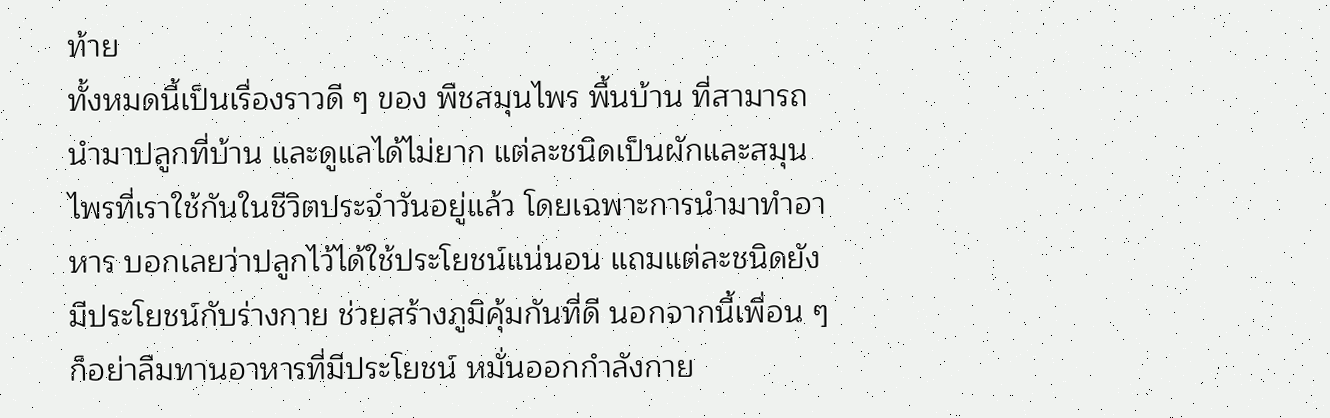ท้าย
ทั้งหมดนี้เป็นเรื่องราวดี ๆ ของ พืชสมุนไพร พื้นบ้าน ที่สามารถนำมาปลูกที่บ้าน และดูแลได้ไม่ยาก แต่ละชนิดเป็นผักและสมุนไพรที่เราใช้กันในชีวิตประจำวันอยู่แล้ว โดยเฉพาะการนำมาทำอาหาร บอกเลยว่าปลูกไว้ได้ใช้ประโยชน์แน่นอน แถมแต่ละชนิดยังมีประโยชน์กับร่างกาย ช่วยสร้างภูมิคุ้มกันที่ดี นอกจากนี้เพื่อน ๆ ก็อย่าลืมทานอาหารที่มีประโยชน์ หมั่นออกกำลังกาย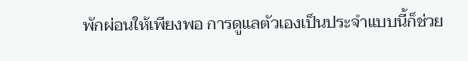พักผ่อนให้เพียงพอ การดูแลตัวเองเป็นประจำแบบนี้ก็ช่วย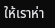ให้เราห่า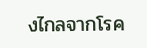งไกลจากโรค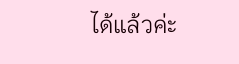ได้แล้วค่ะ